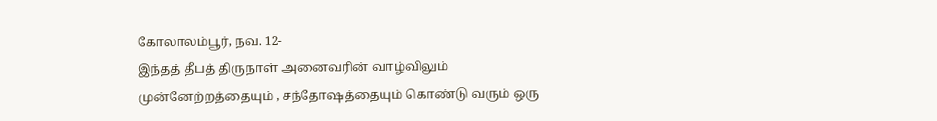கோலாலம்பூர், நவ. 12-
இந்தத் தீபத் திருநாள் அனைவரின் வாழ்விலும் முன்னேற்றத்தையும் , சந்தோஷத்தையும் கொண்டு வரும் ஒரு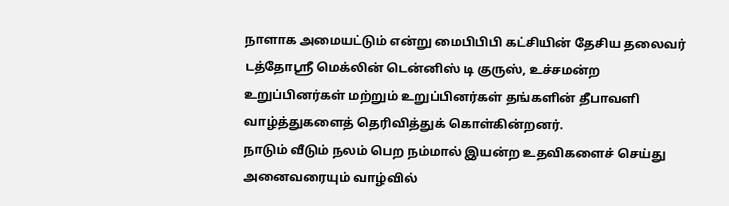நாளாக அமையட்டும் என்று மைபிபிபி கட்சியின் தேசிய தலைவர் டத்தோஸ்ரீ மெக்லின் டென்னிஸ் டி குருஸ், உச்சமன்ற உறுப்பினர்கள் மற்றும் உறுப்பினர்கள் தங்களின் தீபாவளி வாழ்த்துகளைத் தெரிவித்துக் கொள்கின்றனர்.
நாடும் வீடும் நலம் பெற நம்மால் இயன்ற உதவிகளைச் செய்து அனைவரையும் வாழ்வில்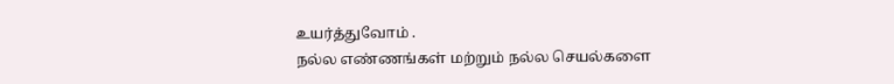உயர்த்துவோம் .
நல்ல எண்ணங்கள் மற்றும் நல்ல செயல்களை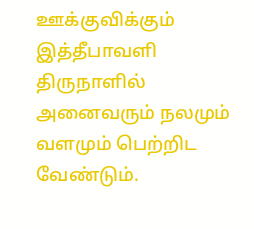ஊக்குவிக்கும் இத்தீபாவளி திருநாளில் அனைவரும் நலமும் வளமும் பெற்றிட வேண்டும்.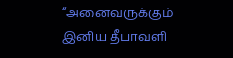“அனைவருக்கும் இனிய தீபாவளி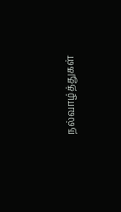நல்வாழ்த்துகள்